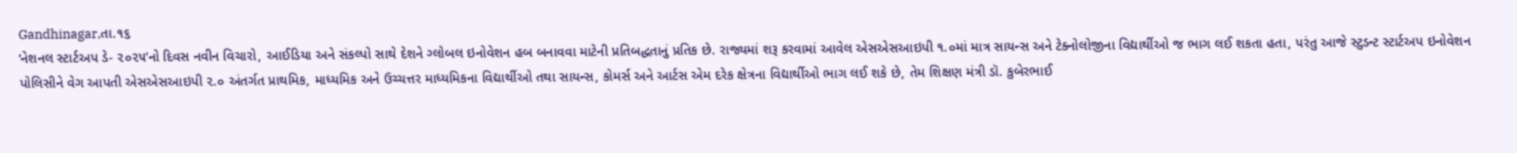Gandhinagar,તા.૧૬
‘નેશનલ સ્ટાર્ટઅપ ડે- ૨૦૨૫’નો દિવસ નવીન વિચારો, આઈડિયા અને સંકલ્પો સાથે દેશને ગ્લોબલ ઇનોવેશન હબ બનાવવા માટેની પ્રતિબદ્ધતાનું પ્રતિક છે. રાજ્યમાં શરૂ કરવામાં આવેલ એસએસઆઇપી ૧.૦માં માત્ર સાયન્સ અને ટેક્નોલોજીના વિદ્યાર્થીઓ જ ભાગ લઈ શકતા હતા, પરંતુ આજે સ્ટુડન્ટ સ્ટાર્ટઅપ ઇનોવેશન પોલિસીને વેગ આપતી એસએસઆઇપી ૨.૦ અંતર્ગત પ્રાથમિક, માધ્યમિક અને ઉચ્ચત્તર માધ્યમિકના વિદ્યાર્થીઓ તથા સાયન્સ, કોમર્સ અને આર્ટસ એમ દરેક ક્ષેત્રના વિદ્યાર્થીઓ ભાગ લઈ શકે છે, તેમ શિક્ષણ મંત્રી ડૉ. કુબેરભાઈ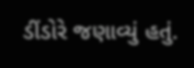ડીંડોરે જણાવ્યું હતું.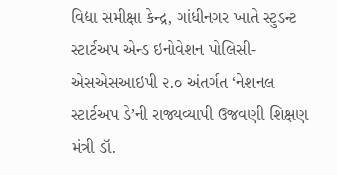વિદ્યા સમીક્ષા કેન્દ્ર, ગાંધીનગર ખાતે સ્ટુડન્ટ સ્ટાર્ટઅપ એન્ડ ઇનોવેશન પોલિસી- એસએસઆઇપી ૨.૦ અંતર્ગત ‘નેશનલ સ્ટાર્ટઅપ ડે’ની રાજ્યવ્યાપી ઉજવણી શિક્ષણ મંત્રી ડૉ.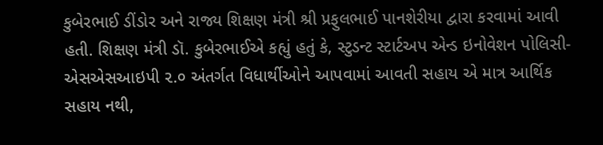કુબેરભાઈ ડીંડોર અને રાજ્ય શિક્ષણ મંત્રી શ્રી પ્રફુલભાઈ પાનશેરીયા દ્વારા કરવામાં આવી હતી. શિક્ષણ મંત્રી ડૉ. કુબેરભાઈએ કહ્યું હતું કે, સ્ટુડન્ટ સ્ટાર્ટઅપ એન્ડ ઇનોવેશન પોલિસી-એસએસઆઇપી ૨.૦ અંતર્ગત વિધાર્થીઓને આપવામાં આવતી સહાય એ માત્ર આર્થિક સહાય નથી,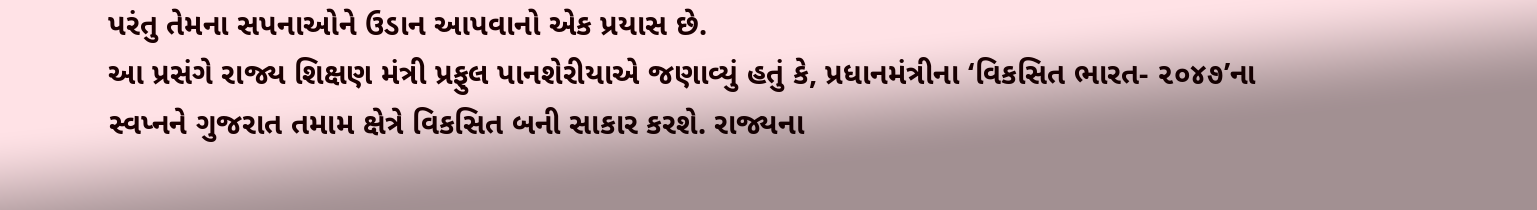પરંતુ તેમના સપનાઓને ઉડાન આપવાનો એક પ્રયાસ છે.
આ પ્રસંગે રાજ્ય શિક્ષણ મંત્રી પ્રફુલ પાનશેરીયાએ જણાવ્યું હતું કે, પ્રધાનમંત્રીના ‘વિકસિત ભારત- ૨૦૪૭’ના સ્વપ્નને ગુજરાત તમામ ક્ષેત્રે વિકસિત બની સાકાર કરશે. રાજ્યના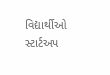વિદ્યાર્થીઓ સ્ટાર્ટઅપ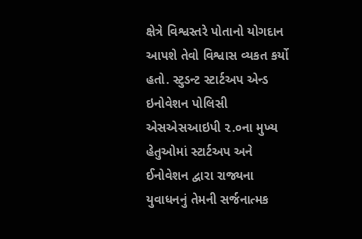ક્ષેત્રે વિશ્વસ્તરે પોતાનો યોગદાન આપશે તેવો વિશ્વાસ વ્યકત કર્યો હતો. સ્ટુડન્ટ સ્ટાર્ટઅપ એન્ડ ઇનોવેશન પોલિસી એસએસઆઇપી ૨.૦ના મુખ્ય હેતુઓમાં સ્ટાર્ટઅપ અને ઈનોવેશન દ્વારા રાજ્યના યુવાધનનું તેમની સર્જનાત્મક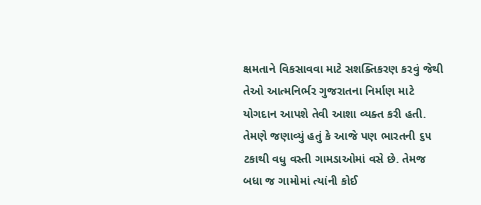ક્ષમતાને વિકસાવવા માટે સશક્તિકરણ કરવું જેથી તેઓ આત્મનિર્ભર ગુજરાતના નિર્માણ માટે યોગદાન આપશે તેવી આશા વ્યક્ત કરી હતી.
તેમણે જણાવ્યું હતું કે આજે પણ ભારતની ૬૫ ટકાથી વધુ વસ્તી ગામડાઓમાં વસે છે. તેમજ બધા જ ગામોમાં ત્યાંની કોઈ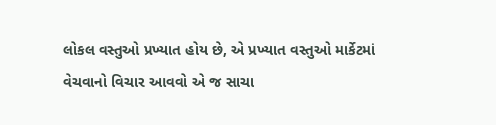લોકલ વસ્તુઓ પ્રખ્યાત હોય છે, એ પ્રખ્યાત વસ્તુઓ માર્કેટમાં વેચવાનો વિચાર આવવો એ જ સાચા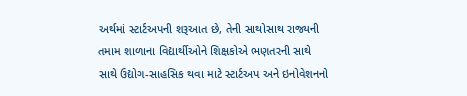અર્થમાં સ્ટાર્ટઅપની શરૂઆત છે, તેની સાથોસાથ રાજ્યની તમામ શાળાના વિદ્યાર્થીઓને શિક્ષકોએ ભણતરની સાથે સાથે ઉદ્યોગ-સાહસિક થવા માટે સ્ટાર્ટઅપ અને ઇનોવેશનનો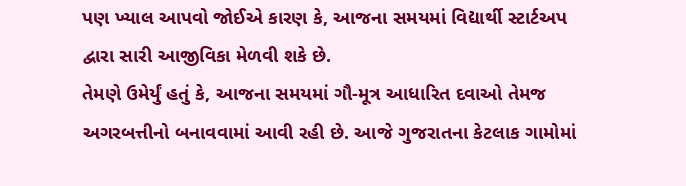પણ ખ્યાલ આપવો જોઈએ કારણ કે, આજના સમયમાં વિદ્યાર્થી સ્ટાર્ટઅપ દ્વારા સારી આજીવિકા મેળવી શકે છે.
તેમણે ઉમેર્યું હતું કે, આજના સમયમાં ગૌ-મૂત્ર આધારિત દવાઓ તેમજ અગરબત્તીનો બનાવવામાં આવી રહી છે. આજે ગુજરાતના કેટલાક ગામોમાં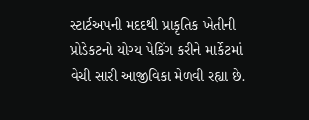સ્ટાર્ટઅપની મદદથી પ્રાકૃતિક ખેતીની પ્રોડેકટનો યોગ્ય પેકિંગ કરીને માર્કેટમાં વેચી સારી આજીવિકા મેળવી રહ્યા છે.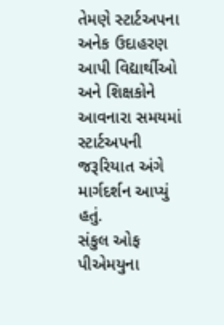તેમણે સ્ટાર્ટઅપના અનેક ઉદાહરણ આપી વિદ્યાર્થીઓ અને શિક્ષકોને આવનારા સમયમાં સ્ટાર્ટઅપની જરૂરિયાત અંગે માર્ગદર્શન આપ્યું હતું.
સંકુલ ઓફ પીએમયુના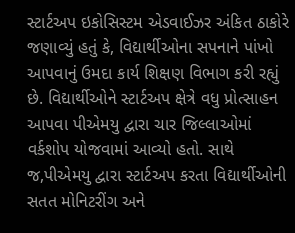સ્ટાર્ટઅપ ઇકોસિસ્ટમ એડવાઈઝર અંકિત ઠાકોરે જણાવ્યું હતું કે, વિદ્યાર્થીઓના સપનાને પાંખો આપવાનું ઉમદા કાર્ય શિક્ષણ વિભાગ કરી રહ્યું છે. વિદ્યાર્થીઓને સ્ટાર્ટઅપ ક્ષેત્રે વધુ પ્રોત્સાહન આપવા પીએમયુ દ્વારા ચાર જિલ્લાઓમાં વર્કશોપ યોજવામાં આવ્યો હતો. સાથે જ,પીએમયુ દ્વારા સ્ટાર્ટઅપ કરતા વિદ્યાર્થીઓની સતત મોનિટરીંગ અને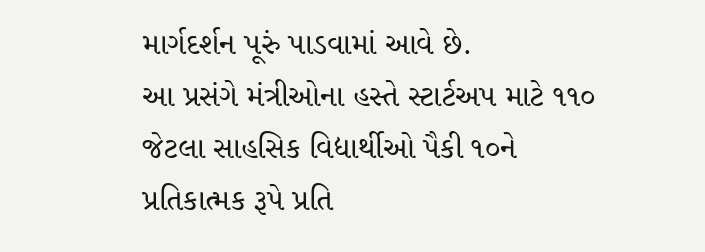માર્ગદર્શન પૂરું પાડવામાં આવે છે.
આ પ્રસંગે મંત્રીઓના હસ્તે સ્ટાર્ટઅપ માટે ૧૧૦ જેટલા સાહસિક વિદ્યાર્થીઓ પૈકી ૧૦ને પ્રતિકાત્મક રૂપે પ્રતિ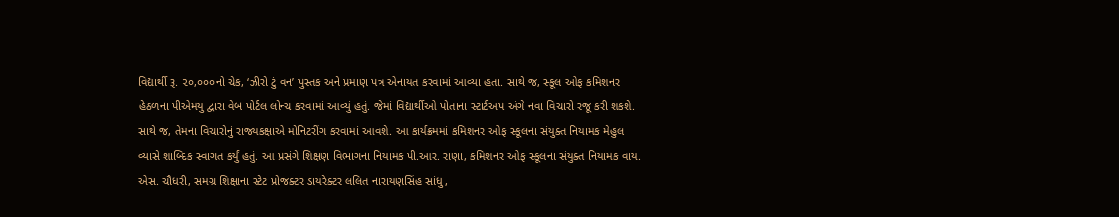વિદ્યાર્થી રૂ. ૨૦,૦૦૦નો ચેક, ‘ઝીરો ટું વન’ પુસ્તક અને પ્રમાણ પત્ર એનાયત કરવામાં આવ્યા હતા. સાથે જ, સ્કૂલ ઓફ કમિશનર હેઠળના પીએમયુ દ્વારા વેબ પોર્ટલ લોન્ચ કરવામાં આવ્યું હતું. જેમાં વિદ્યાર્થીઓ પોતાના સ્ટાર્ટઅપ અંગે નવા વિચારો રજૂ કરી શકશે. સાથે જ, તેમના વિચારોનું રાજ્યકક્ષાએ મોનિટરીંગ કરવામાં આવશે. આ કાર્યક્રમમાં કમિશનર ઓફ સ્કૂલના સંયુક્ત નિયામક મેહુલ વ્યાસે શાબ્દિક સ્વાગત કર્યું હતું. આ પ્રસંગે શિક્ષણ વિભાગના નિયામક પી.આર. રાણા, કમિશનર ઓફ સ્કૂલના સંયુક્ત નિયામક વાય. એસ. ચૌધરી, સમગ્ર શિક્ષાના સ્ટેટ પ્રોજક્ટર ડાયરેક્ટર લલિત નારાયણસિંહ સાંધુ,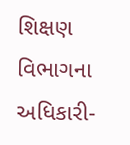શિક્ષણ વિભાગના અધિકારી-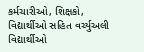કર્મચારીઓ, શિક્ષકો, વિદ્યાર્થીઓ સહિત વર્ચ્યુઅલી વિદ્યાર્થીઓ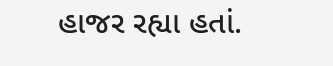હાજર રહ્યા હતાં.